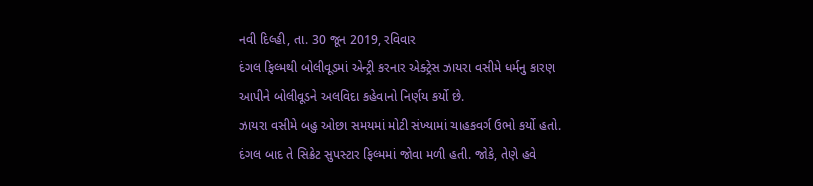નવી દિલ્હી, તા. 30 જૂન 2019, રવિવાર
દંગલ ફિલ્મથી બોલીવૂડમાં એન્ટ્રી કરનાર એક્ટ્રેસ ઝાયરા વસીમે ધર્મનુ કારણ આપીને બોલીવૂડને અલવિદા કહેવાનો નિર્ણય કર્યો છે.
ઝાયરા વસીમે બહુ ઓછા સમયમાં મોટી સંખ્યામાં ચાહકવર્ગ ઉભો કર્યો હતો. દંગલ બાદ તે સિક્રેટ સુપસ્ટાર ફિલ્મમાં જોવા મળી હતી. જોકે, તેણે હવે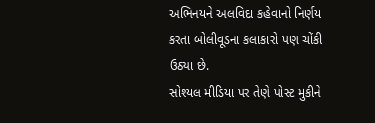અભિનયને અલવિદા કહેવાનો નિર્ણય કરતા બોલીવૂડના કલાકારો પણ ચોંકી ઉઠ્યા છે.
સોશ્યલ મીડિયા પર તેણે પોસ્ટ મુકીને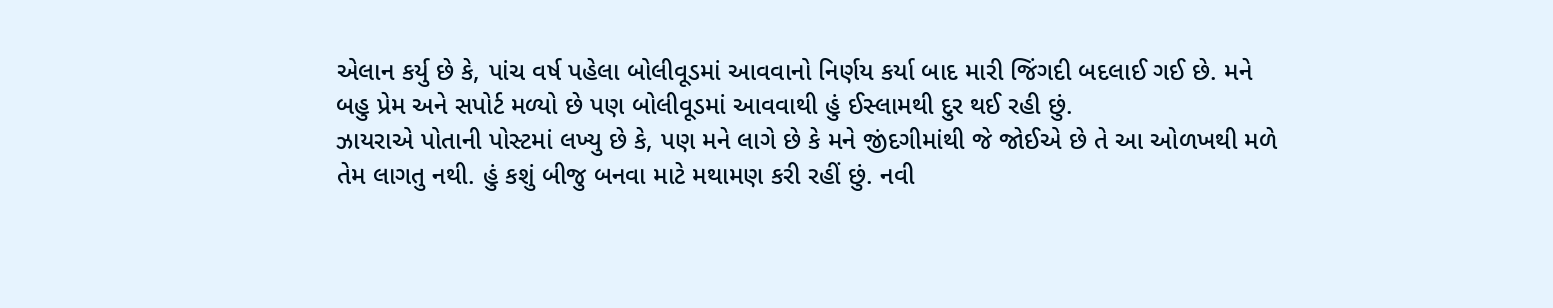એલાન કર્યુ છે કે, પાંચ વર્ષ પહેલા બોલીવૂડમાં આવવાનો નિર્ણય કર્યા બાદ મારી જિંગદી બદલાઈ ગઈ છે. મને બહુ પ્રેમ અને સપોર્ટ મળ્યો છે પણ બોલીવૂડમાં આવવાથી હું ઈસ્લામથી દુર થઈ રહી છું.
ઝાયરાએ પોતાની પોસ્ટમાં લખ્યુ છે કે, પણ મને લાગે છે કે મને જીંદગીમાંથી જે જોઈએ છે તે આ ઓળખથી મળે તેમ લાગતુ નથી. હું કશું બીજુ બનવા માટે મથામણ કરી રહીં છું. નવી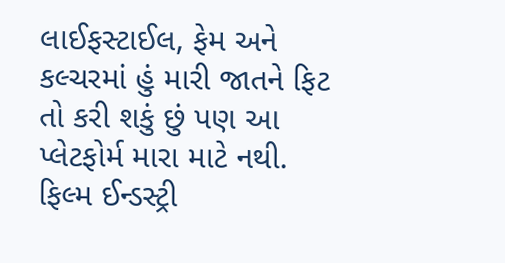લાઈફસ્ટાઈલ, ફેમ અને કલ્ચરમાં હું મારી જાતને ફિટ તો કરી શકું છું પણ આ પ્લેટફોર્મ મારા માટે નથી. ફિલ્મ ઈન્ડસ્ટ્રી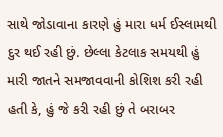સાથે જોડાવાના કારણે હું મારા ધર્મ ઈસ્લામથી દુર થઈ રહી છું. છેલ્લા કેટલાક સમયથી હું મારી જાતને સમજાવવાની કોશિશ કરી રહી હતી કે, હું જે કરી રહી છું તે બરાબર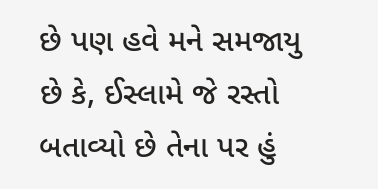છે પણ હવે મને સમજાયુ છે કે, ઈસ્લામે જે રસ્તો બતાવ્યો છે તેના પર હું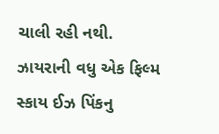ચાલી રહી નથી.
ઝાયરાની વધુ એક ફિલ્મ સ્કાય ઈઝ પિંકનુ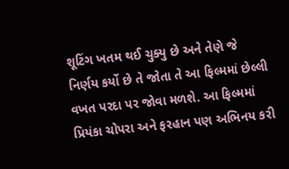શૂટિંગ ખતમ થઈ ચુક્યુ છે અને તેણે જે નિર્ણય કર્યો છે તે જોતા તે આ ફિલ્મમાં છેલ્લી વખત પરદા પર જોવા મળશે. આ ફિલ્મમાં પ્રિયંકા ચોપરા અને ફરહાન પણ અભિનય કરી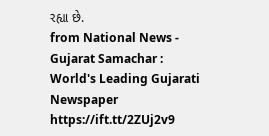રહ્યા છે.
from National News - Gujarat Samachar : World's Leading Gujarati Newspaper https://ift.tt/2ZUj2v9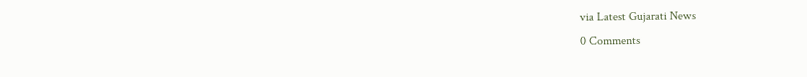via Latest Gujarati News
0 Comments